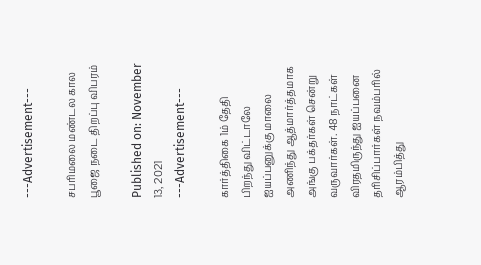---Advertisement---

சபரிமலை மண்டல கால பூஜை நடை திறப்பு விபரம்

Published on: November 13, 2021
---Advertisement---

கார்த்திகை 1ம் தேதி பிறந்து விட்டாலே ஐயப்பனுக்கு மாலை அணிந்து ஆத்மார்த்தமாக அங்கு பக்தர்கள் சென்று வருவார்கள். 48 நாட்கள் விரதமிருந்து ஐயப்பனை தரிசிப்பார்கள் நவம்பரில் ஆரம்பித்து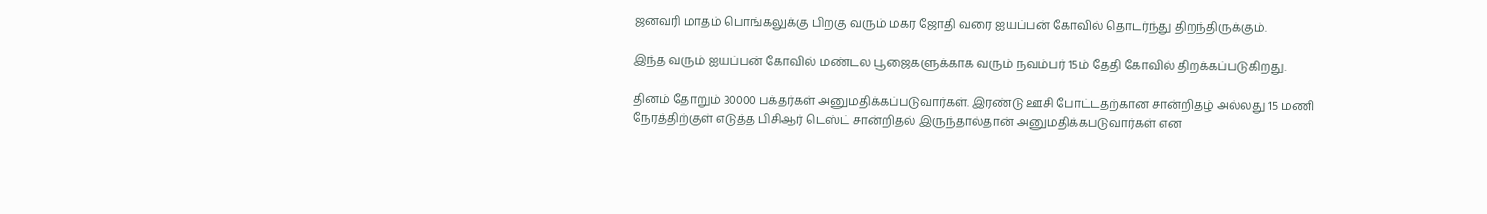ஜனவரி மாதம் பொங்கலுக்கு பிறகு வரும் மகர ஜோதி வரை ஐயப்பன் கோவில் தொடர்ந்து திறந்திருக்கும்.

இந்த வரும் ஐயப்பன் கோவில் மண்டல பூஜைகளுக்காக வரும் நவம்பர் 15ம் தேதி கோவில் திறக்கப்படுகிறது.

தினம் தோறும் 30000 பக்தர்கள் அனுமதிக்கப்படுவார்கள். இரண்டு ஊசி போட்டதற்கான சான்றிதழ் அல்லது 15 மணி நேரத்திற்குள் எடுத்த பிசிஆர் டெஸ்ட் சான்றிதல் இருந்தால்தான் அனுமதிக்கபடுவார்கள் என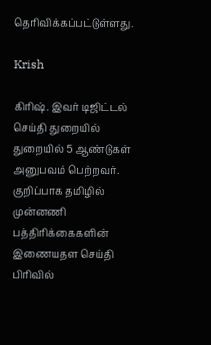தெரிவிக்கப்பட்டுள்ளது.

Krish

கிரிஷ். இவர் டிஜிட்டல் செய்தி துறையில் துறையில் 5 ஆண்டுகள் அனுபவம் பெற்றவர். குறிப்பாக தமிழில் முன்னணி பத்திரிக்கைகளின் இணையதள செய்தி பிரிவில்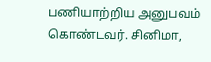பணியாற்றிய அனுபவம் கொண்டவர். சினிமா,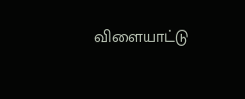விளையாட்டு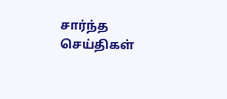சார்ந்த செய்திகள்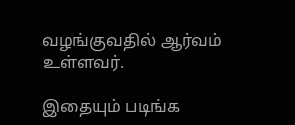வழங்குவதில் ஆர்வம் உள்ளவர்.

இதையும் படிங்க